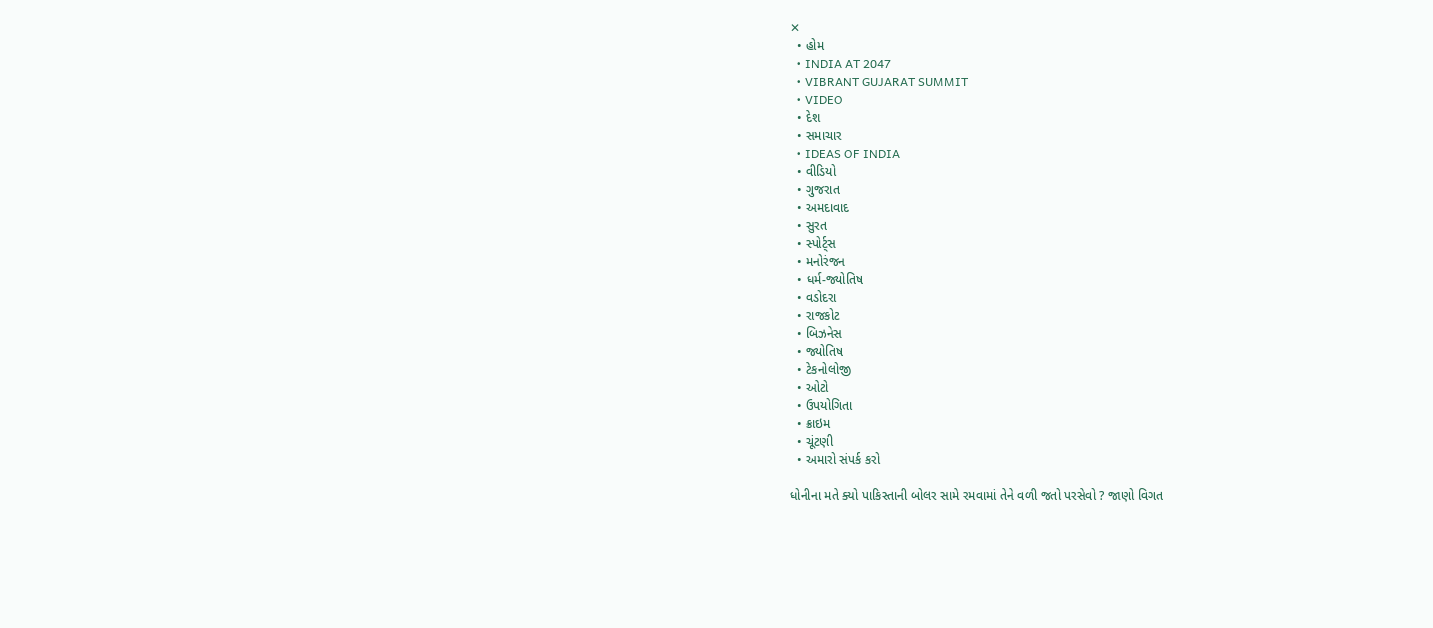✕
  • હોમ
  • INDIA AT 2047
  • VIBRANT GUJARAT SUMMIT
  • VIDEO
  • દેશ
  • સમાચાર
  • IDEAS OF INDIA
  • વીડિયો
  • ગુજરાત
  • અમદાવાદ
  • સુરત
  • સ્પોર્ટ્સ
  • મનોરંજન
  • ધર્મ-જ્યોતિષ
  • વડોદરા
  • રાજકોટ
  • બિઝનેસ
  • જ્યોતિષ
  • ટેકનોલોજી
  • ઓટો
  • ઉપયોગિતા
  • ક્રાઇમ
  • ચૂંટણી
  • અમારો સંપર્ક કરો

ધોનીના મતે ક્યો પાકિસ્તાની બોલર સામે રમવામાં તેને વળી જતો પરસેવો ? જાણો વિગત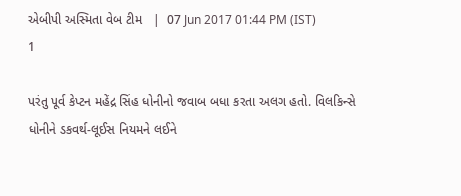એબીપી અસ્મિતા વેબ ટીમ   |  07 Jun 2017 01:44 PM (IST)
1

પરંતુ પૂર્વ કેપ્ટન મહેંદ્ર સિંહ ધોનીનો જવાબ બધા કરતા અલગ હતો. વિલકિન્સે ધોનીને ડકવર્થ-લૂઈસ નિયમને લઈને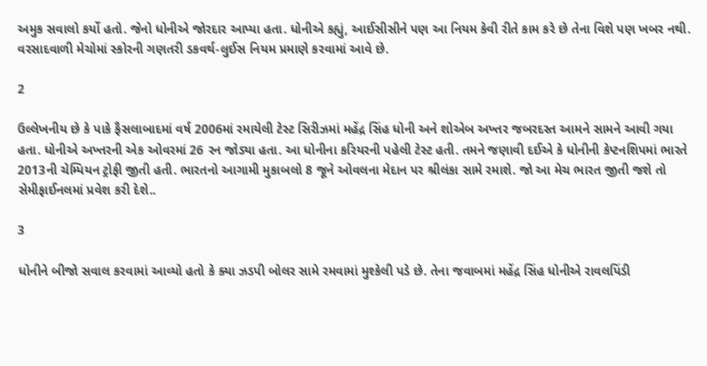અમુક સવાલો કર્યો હતો. જેનો ધોનીએ જોરદાર આપ્યા હતા. ધોનીએ કહ્યું, આઈસીસીને પણ આ નિયમ કેવી રીતે કામ કરે છે તેના વિશે પણ ખબર નથી. વરસાદવાળી મેચોમાં સ્કોરની ગણતરી ડકવર્થ-લુઈસ નિયમ પ્રમાણે કરવામાં આવે છે.

2

ઉલ્લેખનીય છે કે પાકે ફૈસલાબાદમાં વર્ષ 2006માં રમાયેલી ટેસ્ટ સિરીઝમાં મહેંદ્ર સિંહ ધોની અને શોએબ અખ્તર જબરદસ્ત આમને સામને આવી ગયા હતા. ધોનીએ અખ્તરની એક ઓવરમાં 26 રન જોડ્યા હતા. આ ધોનીના કરિયરની પહેલી ટેસ્ટ હતી. તમને જણાવી દઈએ કે ધોનીની કેપ્ટનશિપમાં ભારતે 2013ની ચેમ્પિયન ટ્રોફી જીતી હતી. ભારતનો આગામી મુકાબલો 8 જૂને ઓવલના મેદાન પર શ્રીલંકા સામે રમાશે. જો આ મેચ ભારત જીતી જશે તો સેમીફાઈનલમાં પ્રવેશ કરી દેશે..

3

ધોનીને બીજો સવાલ કરવામાં આવ્યો હતો કે ક્યા ઝડપી બોલર સામે રમવામાં મુશ્કેલી પડે છે. તેના જવાબમાં મહેંદ્ર સિંહ ધોનીએ રાવલપિંડી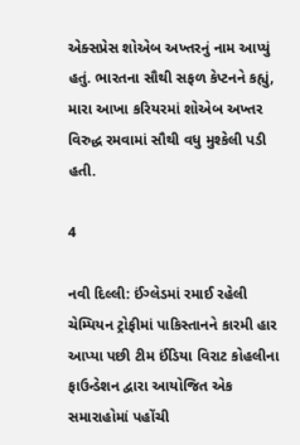એક્સપ્રેસ શોએબ અખ્તરનું નામ આપ્યું હતું. ભારતના સૌથી સફળ કેપ્ટનને કહ્યું, મારા આખા કરિયરમાં શોએબ અખ્તર વિરુદ્ધ રમવામાં સૌથી વધુ મુશ્કેલી પડી હતી.

4

નવી દિલ્લી: ઈંગ્લેડમાં રમાઈ રહેલી ચેમ્પિયન ટ્રોફીમાં પાકિસ્તાનને કારમી હાર આપ્યા પછી ટીમ ઈંડિયા વિરાટ કોહલીના ફાઉન્ડેશન દ્વારા આયોજિત એક સમારાહોમાં પહોંચી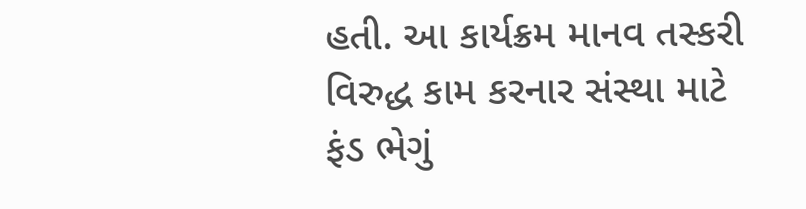હતી. આ કાર્યક્રમ માનવ તસ્કરી વિરુદ્ધ કામ કરનાર સંસ્થા માટે ફંડ ભેગું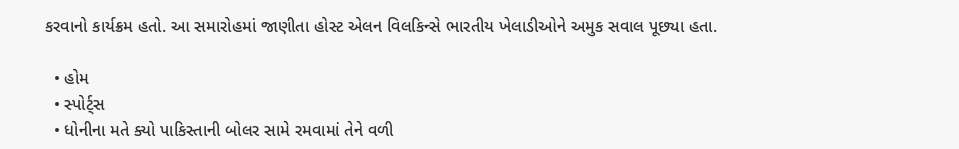કરવાનો કાર્યક્રમ હતો. આ સમારોહમાં જાણીતા હોસ્ટ એલન વિલકિન્સે ભારતીય ખેલાડીઓને અમુક સવાલ પૂછ્યા હતા.

  • હોમ
  • સ્પોર્ટ્સ
  • ધોનીના મતે ક્યો પાકિસ્તાની બોલર સામે રમવામાં તેને વળી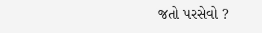જતો પરસેવો ?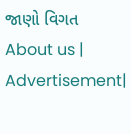જાણો વિગત
About us | Advertisement|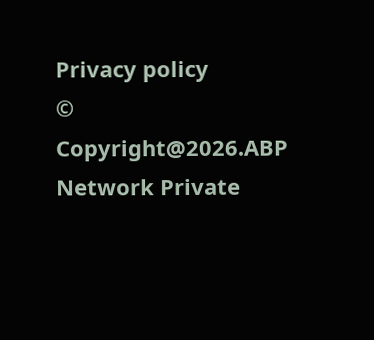Privacy policy
© Copyright@2026.ABP Network Private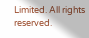Limited. All rights reserved.